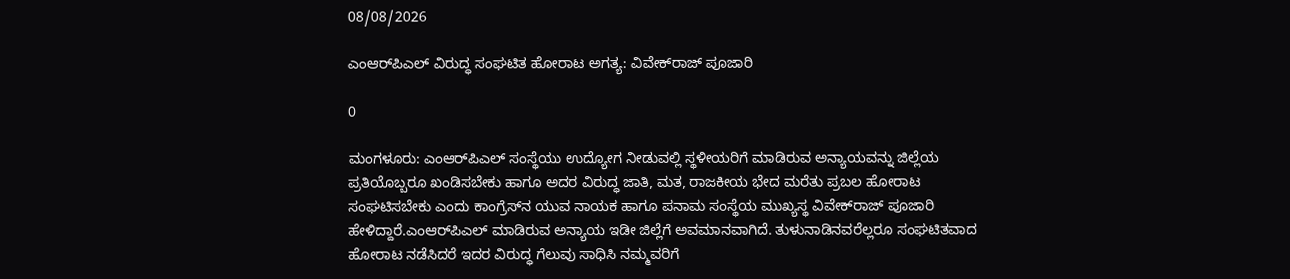08/08/2026

ಎಂಆರ್‌ಪಿಎಲ್ ವಿರುದ್ಧ ಸಂಘಟಿತ ಹೋರಾಟ ಅಗತ್ಯ: ವಿವೇಕ್‌ರಾಜ್ ಪೂಜಾರಿ

0

ಮಂಗಳೂರು: ಎಂಆರ್‌ಪಿಎಲ್ ಸಂಸ್ಥೆಯು ಉದ್ಯೋಗ ನೀಡುವಲ್ಲಿ ಸ್ಥಳೀಯರಿಗೆ ಮಾಡಿರುವ ಅನ್ಯಾಯವನ್ನು ಜಿಲ್ಲೆಯ ಪ್ರತಿಯೊಬ್ಬರೂ ಖಂಡಿಸಬೇಕು ಹಾಗೂ ಅದರ ವಿರುದ್ಧ ಜಾತಿ, ಮತ, ರಾಜಕೀಯ ಭೇದ ಮರೆತು ಪ್ರಬಲ ಹೋರಾಟ ಸಂಘಟಿಸಬೇಕು ಎಂದು ಕಾಂಗ್ರೆಸ್‌ನ ಯುವ ನಾಯಕ ಹಾಗೂ ಪನಾಮ ಸಂಸ್ಥೆಯ ಮುಖ್ಯಸ್ಥ ವಿವೇಕ್‌ರಾಜ್ ಪೂಜಾರಿ ಹೇಳಿದ್ದಾರೆ.ಎಂಆರ್‌ಪಿಎಲ್ ಮಾಡಿರುವ ಅನ್ಯಾಯ ಇಡೀ ಜಿಲ್ಲೆಗೆ ಅವಮಾನವಾಗಿದೆ. ತುಳುನಾಡಿನವರೆಲ್ಲರೂ ಸಂಘಟಿತವಾದ ಹೋರಾಟ ನಡೆಸಿದರೆ ಇದರ ವಿರುದ್ಧ ಗೆಲುವು ಸಾಧಿಸಿ ನಮ್ಮವರಿಗೆ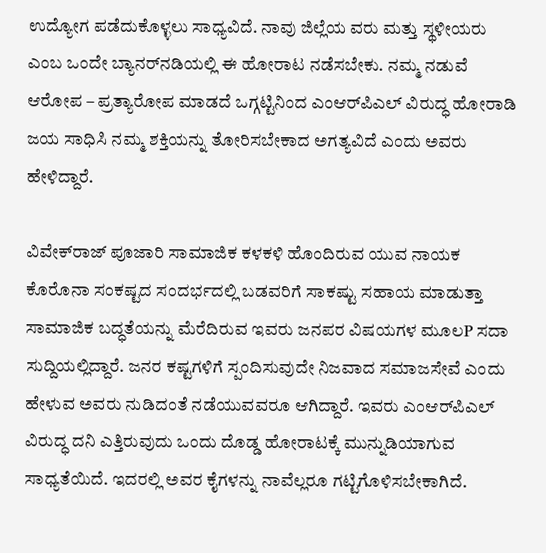ಉದ್ಯೋಗ ಪಡೆದುಕೊಳ್ಳಲು ಸಾಧ್ಯವಿದೆ. ನಾವು ಜಿಲ್ಲೆಯ ವರು ಮತ್ತು ಸ್ಥಳೀಯರು ಎಂಬ ಒಂದೇ ಬ್ಯಾನರ್‌ನಡಿಯಲ್ಲಿ ಈ ಹೋರಾಟ ನಡೆಸಬೇಕು. ನಮ್ಮ ನಡುವೆ ಆರೋಪ – ಪ್ರತ್ಯಾರೋಪ ಮಾಡದೆ ಒಗ್ಗಟ್ಟಿನಿಂದ ಎಂಆರ್‌ಪಿಎಲ್ ವಿರುದ್ಧ ಹೋರಾಡಿ ಜಯ ಸಾಧಿಸಿ ನಮ್ಮ ಶಕ್ತಿಯನ್ನು ತೋರಿಸಬೇಕಾದ ಅಗತ್ಯವಿದೆ ಎಂದು ಅವರು ಹೇಳಿದ್ದಾರೆ.

ವಿವೇಕ್‌ರಾಜ್ ಪೂಜಾರಿ ಸಾಮಾಜಿಕ ಕಳಕಳಿ ಹೊಂದಿರುವ ಯುವ ನಾಯಕ ಕೊರೊನಾ ಸಂಕಷ್ಟದ ಸಂದರ್ಭದಲ್ಲಿ ಬಡವರಿಗೆ ಸಾಕಷ್ಟು ಸಹಾಯ ಮಾಡುತ್ತಾ ಸಾಮಾಜಿಕ ಬದ್ಧತೆಯನ್ನು ಮೆರೆದಿರುವ ಇವರು ಜನಪರ ವಿಷಯಗಳ ಮೂಲP ಸದಾ ಸುದ್ದಿಯಲ್ಲಿದ್ದಾರೆ. ಜನರ ಕಷ್ಟಗಳಿಗೆ ಸ್ಪಂದಿಸುವುದೇ ನಿಜವಾದ ಸಮಾಜಸೇವೆ ಎಂದು ಹೇಳುವ ಅವರು ನುಡಿದಂತೆ ನಡೆಯುವವರೂ ಆಗಿದ್ದಾರೆ. ಇವರು ಎಂಆರ್‌ಪಿಎಲ್ ವಿರುದ್ಧ ದನಿ ಎತ್ತಿರುವುದು ಒಂದು ದೊಡ್ಡ ಹೋರಾಟಕ್ಕೆ ಮುನ್ನುಡಿಯಾಗುವ ಸಾಧ್ಯತೆಯಿದೆ. ಇದರಲ್ಲಿ ಅವರ ಕೈಗಳನ್ನು ನಾವೆಲ್ಲರೂ ಗಟ್ಟಿಗೊಳಿಸಬೇಕಾಗಿದೆ.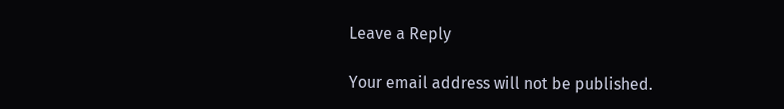Leave a Reply

Your email address will not be published.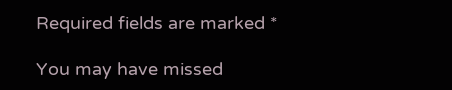Required fields are marked *

You may have missed